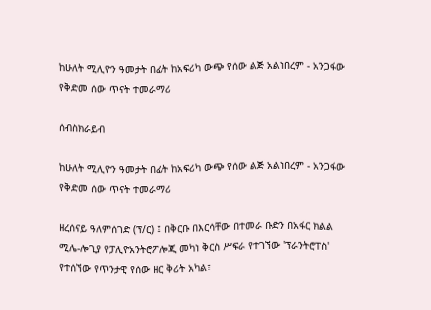ከሁለት ሚሊዮን ዓመታት በፊት ከአፍሪካ ውጭ የሰው ልጅ አልነበረም - አንጋፋው የቅድመ ሰው ጥናት ተመራማሪ

ሰብስክራይብ

ከሁለት ሚሊዮን ዓመታት በፊት ከአፍሪካ ውጭ የሰው ልጅ አልነበረም - አንጋፋው የቅድመ ሰው ጥናት ተመራማሪ

ዘረሰናይ ዓለምሰገድ (ፕ/ር) ፤ በቅርቡ በእርሳቸው በተመራ ቡድን በአፋር ክልል ሚሌ-ሎጊያ የፓሊዮአንትሮፖሎጂ መካነ ቅርስ ሥፍራ የተገኘው 'ፕራንትሮፐስ' የተሰኘው የጥንታዊ የሰው ዘር ቅሪት አካል፣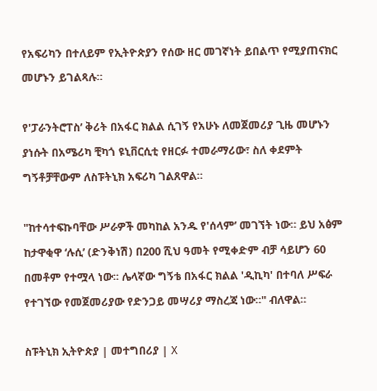የአፍሪካን በተለይም የኢትዮጵያን የሰው ዘር መገኛነት ይበልጥ የሚያጠናክር መሆኑን ይገልጻሉ።

የ'ፓራንትሮፐስ’ ቅሪት በአፋር ክልል ሲገኝ የአሁኑ ለመጀመሪያ ጊዜ መሆኑን ያነሱት በአሜሪካ ቺካጎ ዩኒቨርሲቲ የዘርፉ ተመራማሪው፣ ስለ ቀደምት ግኝቶቻቸውም ለስፑትኒክ አፍሪካ ገልጸዋል።

"ከተሳተፍኩባቸው ሥራዎች መካከል አንዱ የ'ሰላም’ መገኘት ነው። ይህ አፅም ከታዋቂዋ ‘ሉሲ’ (ድንቅነሽ) በ200 ሺህ ዓመት የሚቀድም ብቻ ሳይሆን 60 በመቶም የተሟላ ነው፡፡ ሌላኛው ግኝቴ በአፋር ክልል 'ዲኪካ' በተባለ ሥፍራ የተገኘው የመጀመሪያው የድንጋይ መሣሪያ ማስረጃ ነው።" ብለዋል።

ስፑትኒክ ኢትዮጵያ | መተግበሪያ | X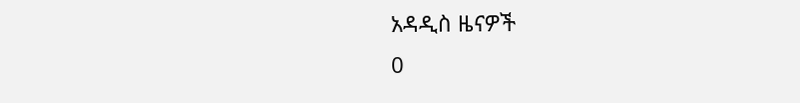አዳዲስ ዜናዎች
0